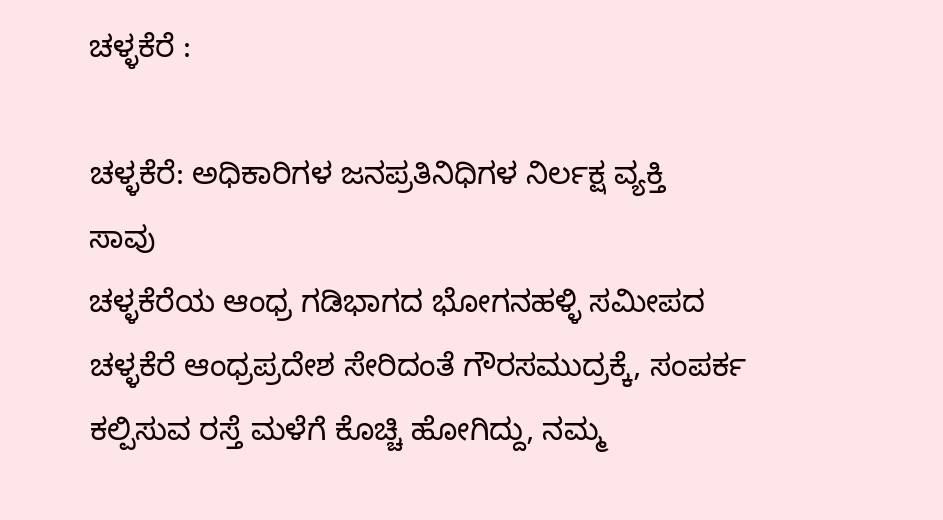ಚಳ್ಳಕೆರೆ :

ಚಳ್ಳಕೆರೆ: ಅಧಿಕಾರಿಗಳ ಜನಪ್ರತಿನಿಧಿಗಳ ನಿರ್ಲಕ್ಷ ವ್ಯಕ್ತಿ
ಸಾವು
ಚಳ್ಳಕೆರೆಯ ಆಂಧ್ರ ಗಡಿಭಾಗದ ಭೋಗನಹಳ್ಳಿ ಸಮೀಪದ
ಚಳ್ಳಕೆರೆ ಆಂಧ್ರಪ್ರದೇಶ ಸೇರಿದಂತೆ ಗೌರಸಮುದ್ರಕ್ಕೆ, ಸಂಪರ್ಕ
ಕಲ್ಪಿಸುವ ರಸ್ತೆ ಮಳೆಗೆ ಕೊಚ್ಚಿ ಹೋಗಿದ್ದು, ನಮ್ಮ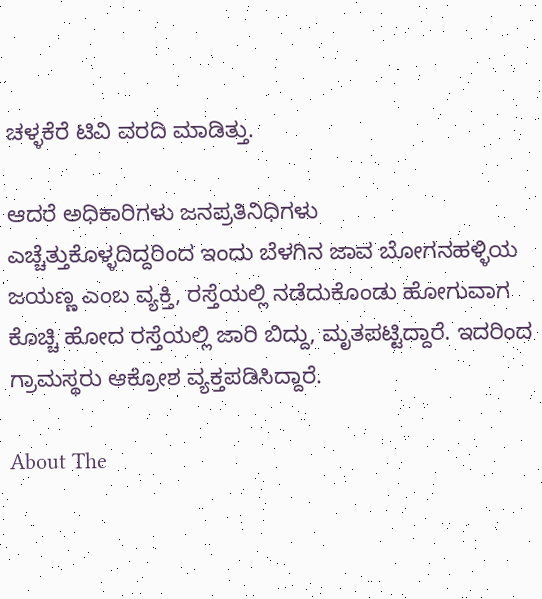ಚಳ್ಳಕೆರೆ ಟಿವಿ ವರದಿ ಮಾಡಿತ್ತು.

ಆದರೆ ಅಧಿಕಾರಿಗಳು ಜನಪ್ರತಿನಿಧಿಗಳು
ಎಚ್ಚೆತ್ತುಕೊಳ್ಳದಿದ್ದರಿಂದ ಇಂದು ಬೆಳಗಿನ ಜಾವ ಬೋಗನಹಳ್ಳಿಯ
ಜಯಣ್ಣ ಎಂಬ ವ್ಯಕ್ತಿ, ರಸ್ತೆಯಲ್ಲಿ ನಡೆದುಕೊಂಡು ಹೋಗುವಾಗ
ಕೊಚ್ಚಿ ಹೋದ ರಸ್ತೆಯಲ್ಲಿ ಜಾರಿ ಬಿದ್ದು, ಮೃತಪಟ್ಟಿದ್ದಾರೆ. ಇದರಿಂದ
ಗ್ರಾಮಸ್ಥರು ಆಕ್ರೋಶ ವ್ಯಕ್ತಪಡಿಸಿದ್ದಾರೆ.

About The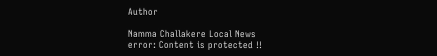Author

Namma Challakere Local News
error: Content is protected !!